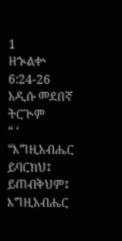1
ዘኍልቍ 6:24-26
አዲሱ መደበኛ ትርጒም
“ ‘ “እግዚአብሔር ይባርክህ፤ ይጠብቅህም፤ እግዚአብሔር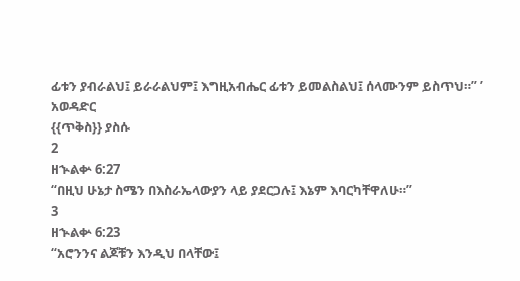ፊቱን ያብራልህ፤ ይራራልህም፤ እግዚአብሔር ፊቱን ይመልስልህ፤ ሰላሙንም ይስጥህ።” ’
አወዳድር
{{ጥቅስ}} ያስሱ
2
ዘኍልቍ 6:27
“በዚህ ሁኔታ ስሜን በእስራኤላውያን ላይ ያደርጋሉ፤ እኔም እባርካቸዋለሁ።”
3
ዘኍልቍ 6:23
“አሮንንና ልጆቹን እንዲህ በላቸው፤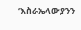‘እስራኤላውያንን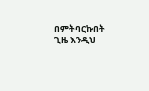በምትባርኩበት ጊዜ እንዲህ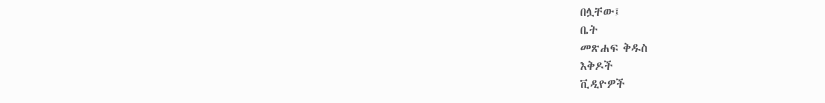በሏቸው፤
ቤት
መጽሐፍ ቅዱስ
እቅዶች
ቪዲዮዎች